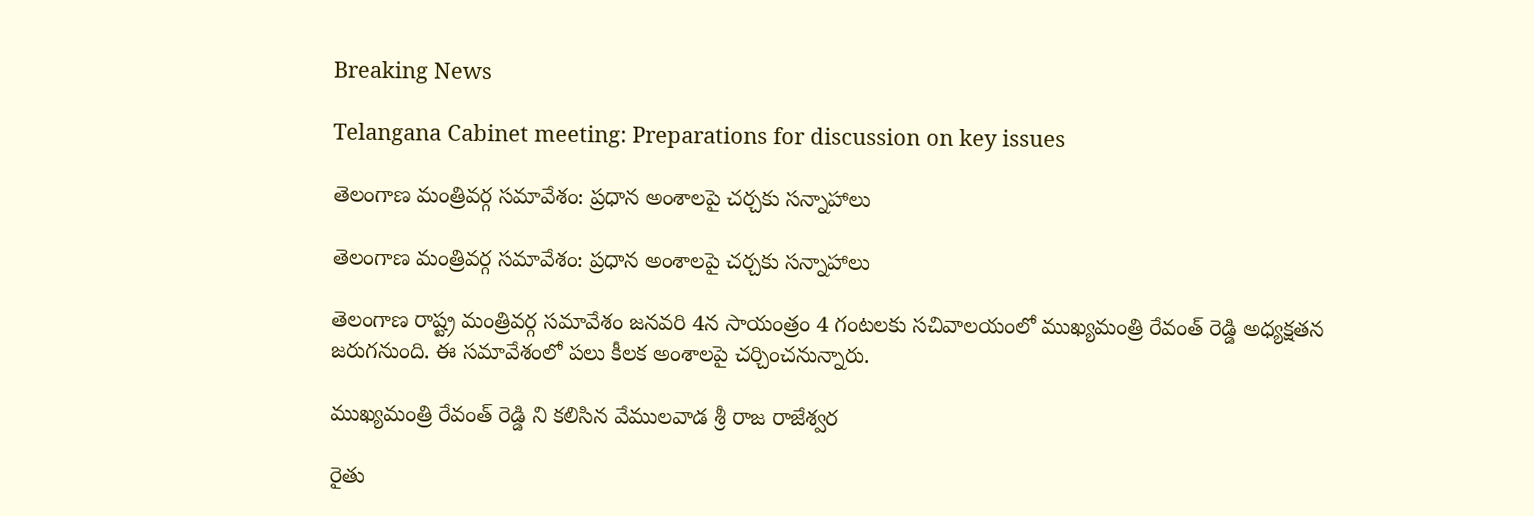Breaking News

Telangana Cabinet meeting: Preparations for discussion on key issues

తెలంగాణ మంత్రివర్గ సమావేశం: ప్రధాన అంశాలపై చర్చకు సన్నాహాలు

తెలంగాణ మంత్రివర్గ సమావేశం: ప్రధాన అంశాలపై చర్చకు సన్నాహాలు

తెలంగాణ రాష్ట్ర మంత్రివర్గ సమావేశం జనవరి 4న సాయంత్రం 4 గంటలకు సచివాలయంలో ముఖ్యమంత్రి రేవంత్ రెడ్డి అధ్యక్షతన జరుగనుంది. ఈ సమావేశంలో పలు కీలక అంశాలపై చర్చించనున్నారు.

ముఖ్యమంత్రి రేవంత్ రెడ్డి ని కలిసిన వేములవాడ శ్రీ రాజ రాజేశ్వర

రైతు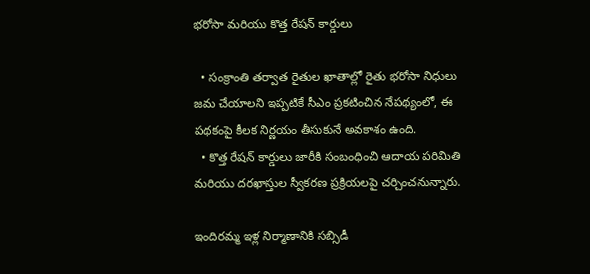భరోసా మరియు కొత్త రేషన్ కార్డులు

  • సంక్రాంతి తర్వాత రైతుల ఖాతాల్లో రైతు భరోసా నిధులు జమ చేయాలని ఇప్పటికే సీఎం ప్రకటించిన నేపథ్యంలో, ఈ పథకంపై కీలక నిర్ణయం తీసుకునే అవకాశం ఉంది.
  • కొత్త రేషన్ కార్డులు జారీకి సంబంధించి ఆదాయ పరిమితి మరియు దరఖాస్తుల స్వీకరణ ప్రక్రియలపై చర్చించనున్నారు.

ఇందిరమ్మ ఇళ్ల నిర్మాణానికి సబ్సిడీ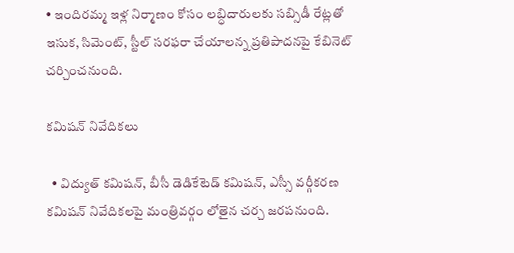• ఇందిరమ్మ ఇళ్ల నిర్మాణం కోసం లబ్ధిదారులకు సబ్సిడీ రేట్లతో ఇసుక, సిమెంట్, స్టీల్ సరఫరా చేయాలన్న ప్రతిపాదనపై కేబినెట్ చర్చించనుంది.

కమిషన్ నివేదికలు

  • విద్యుత్ కమిషన్, బీసీ డెడికేటెడ్ కమిషన్, ఎస్సీ వర్గీకరణ కమిషన్ నివేదికలపై మంత్రివర్గం లోతైన చర్చ జరపనుంది.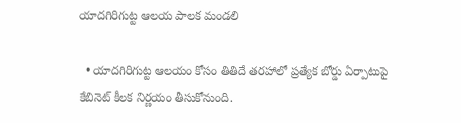యాదగిరిగుట్ట ఆలయ పాలక మండలి

  • యాదగిరిగుట్ట ఆలయం కోసం తితిదే తరహాలో ప్రత్యేక బోర్డు ఏర్పాటుపై కేబినెట్ కీలక నిర్ణయం తీసుకోనుంది.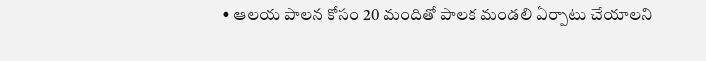• ఆలయ పాలన కోసం 20 మందితో పాలక మండలి ఏర్పాటు చేయాలని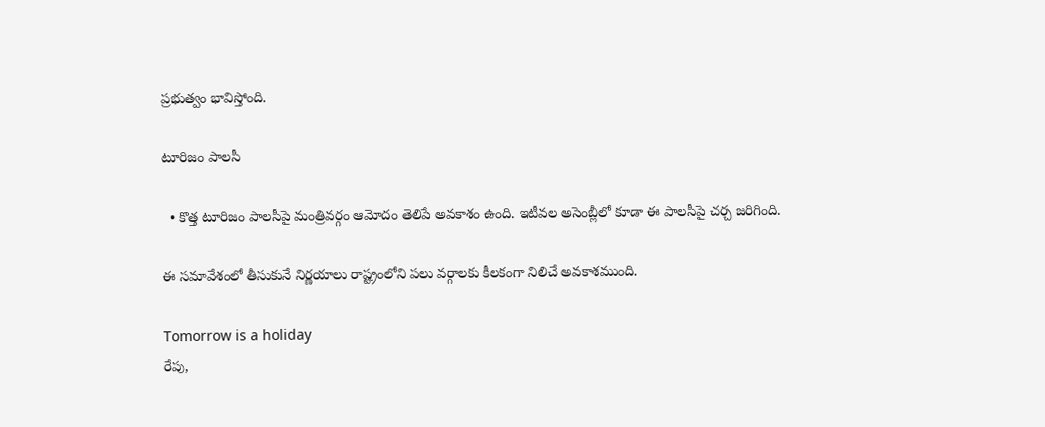ప్రభుత్వం భావిస్తోంది.

టూరిజం పాలసీ

  • కొత్త టూరిజం పాలసీపై మంత్రివర్గం ఆమోదం తెలిపే అవకాశం ఉంది. ఇటీవల అసెంబ్లీలో కూడా ఈ పాలసీపై చర్చ జరిగింది.

ఈ సమావేశంలో తీసుకునే నిర్ణయాలు రాష్ట్రంలోని పలు వర్గాలకు కీలకంగా నిలిచే అవకాశముంది.

Tomorrow is a holiday
రేపు,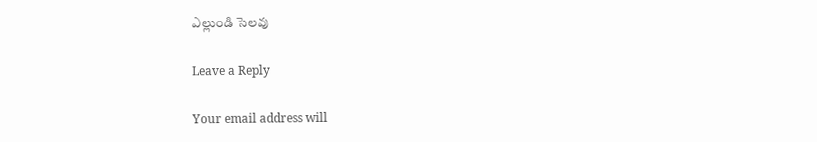ఎల్లుండి సెలవు

Leave a Reply

Your email address will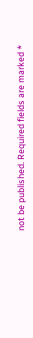not be published. Required fields are marked *